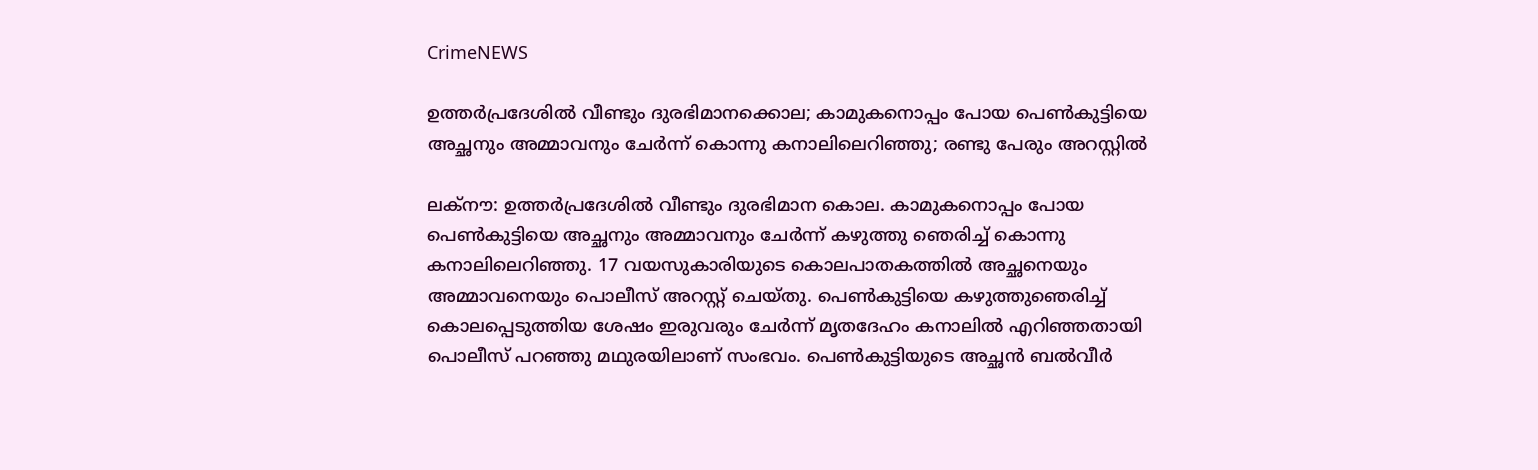CrimeNEWS

ഉത്തർപ്രദേശിൽ വീണ്ടും ദുരഭിമാനക്കൊല; കാമുകനൊപ്പം പോയ പെൺകുട്ടിയെ അച്ഛനും അമ്മാവനും ചേർന്ന് കൊന്നു കനാലിലെറിഞ്ഞു; രണ്ടു പേരും അറസ്റ്റിൽ

ലക്‌നൗ: ഉത്തര്‍പ്രദേശില്‍ വീണ്ടും ദുരഭിമാന കൊല. കാമുകനൊപ്പം പോയ പെൺകുട്ടിയെ അച്ഛനും അമ്മാവനും ചേർന്ന് കഴുത്തു ഞെരിച്ച് കൊന്നു കനാലിലെറിഞ്ഞു. 17 വയസുകാരിയുടെ കൊലപാതകത്തില്‍ അച്ഛനെയും അമ്മാവനെയും പൊലീസ് അറസ്റ്റ് ചെയ്തു. പെണ്‍കുട്ടിയെ കഴുത്തുഞെരിച്ച് കൊലപ്പെടുത്തിയ ശേഷം ഇരുവരും ചേര്‍ന്ന് മൃതദേഹം കനാലില്‍ എറിഞ്ഞതായി പൊലീസ് പറഞ്ഞു മഥുരയിലാണ് സംഭവം. പെൺകുട്ടിയുടെ അച്ഛന്‍ ബല്‍വീര്‍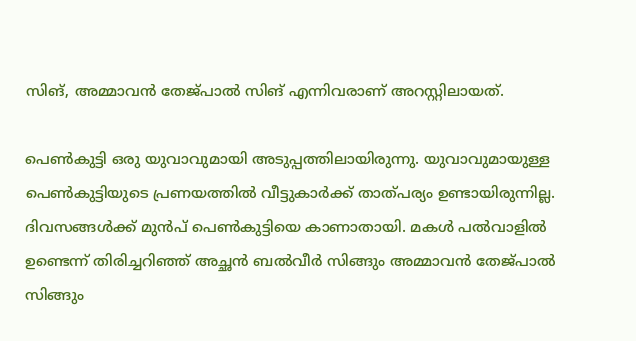സിങ്, അമ്മാവന്‍ തേജ്പാല്‍ സിങ് എന്നിവരാണ് അറസ്റ്റിലായത്.

പെണ്‍കുട്ടി ഒരു യുവാവുമായി അടുപ്പത്തിലായിരുന്നു. യുവാവുമായുള്ള പെണ്‍കുട്ടിയുടെ പ്രണയത്തില്‍ വീട്ടുകാര്‍ക്ക് താത്പര്യം ഉണ്ടായിരുന്നില്ല. ദിവസങ്ങള്‍ക്ക് മുന്‍പ് പെണ്‍കുട്ടിയെ കാണാതായി. മകള്‍ പല്‍വാളില്‍ ഉണ്ടെന്ന് തിരിച്ചറിഞ്ഞ് അച്ഛന്‍ ബല്‍വീര്‍ സിങ്ങും അമ്മാവന്‍ തേജ്പാല്‍ സിങ്ങും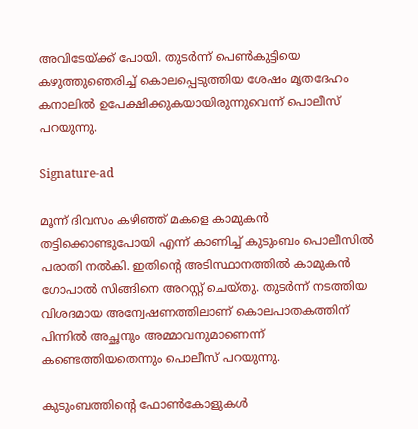അവിടേയ്ക്ക് പോയി. തുടര്‍ന്ന് പെണ്‍കുട്ടിയെ കഴുത്തുഞെരിച്ച് കൊലപ്പെടുത്തിയ ശേഷം മൃതദേഹം കനാലില്‍ ഉപേക്ഷിക്കുകയായിരുന്നുവെന്ന് പൊലീസ് പറയുന്നു.

Signature-ad

മൂന്ന് ദിവസം കഴിഞ്ഞ് മകളെ കാമുകന്‍ തട്ടിക്കൊണ്ടുപോയി എന്ന് കാണിച്ച് കുടുംബം പൊലീസില്‍ പരാതി നല്‍കി. ഇതിന്റെ അടിസ്ഥാനത്തില്‍ കാമുകന്‍ ഗോപാല്‍ സിങ്ങിനെ അറസ്റ്റ് ചെയ്തു. തുടര്‍ന്ന് നടത്തിയ വിശദമായ അന്വേഷണത്തിലാണ് കൊലപാതകത്തിന് പിന്നില്‍ അച്ഛനും അമ്മാവനുമാണെന്ന് കണ്ടെത്തിയതെന്നും പൊലീസ് പറയുന്നു.

കുടുംബത്തിന്റെ ഫോൺകോളുകൾ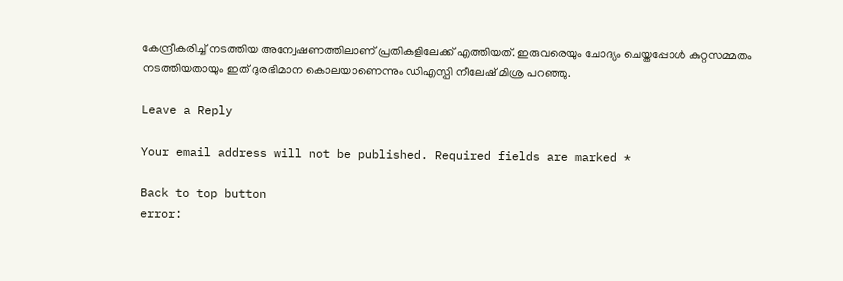കേന്ദ്രീകരിച്ച് നടത്തിയ അന്വേഷണത്തിലാണ് പ്രതികളിലേക്ക് എത്തിയത്. ഇരുവരെയും ചോദ്യം ചെയ്തപ്പോള്‍ കുറ്റസമ്മതം നടത്തിയതായും ഇത് ദുരഭിമാന കൊലയാണെന്നും ഡിഎസ്പി നീലേഷ് മിശ്ര പറഞ്ഞു.

Leave a Reply

Your email address will not be published. Required fields are marked *

Back to top button
error: